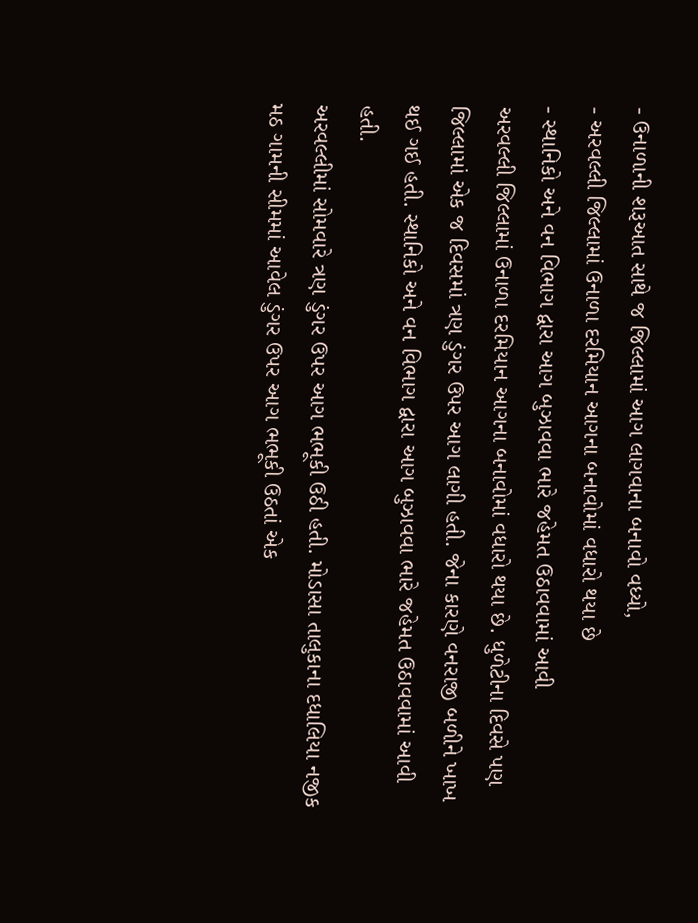- ઉનાળાની શરૂઆત સાથે જ જિલ્લામાં આગ લાગવાના બનાવો વધ્યો,
- અરવલ્લી જિલ્લામાં ઉનાળા દરમિયાન આગના બનાવોમાં વધારો થયા છે
- સ્થાનિકો અને વન વિભાગ દ્વારા આગ બુઝાવવા ભારે જહેમત ઉઠાવવામાં આવી
અરવલ્લી જિલ્લામાં ઉનાળા દરમિયાન આગના બનાવોમાં વધારો થયા છે. ધુળેટીના દિવસે પણ જિલ્લામાં એક જ દિવસમાં ત્રણ ડુંગર ઉપર આગ લાગી હતી. જેના કારણે વનરાજી બળીને ખાખ થઈ ગઈ હતી. સ્થાનિકો અને વન વિભાગ દ્વારા આગ બુઝાવવા ભારે જહેમત ઉઠાવવામાં આવી હતી.
અરવલ્લીમાં સોમવારે ત્રણ ડુંગર ઉપર આગ ભભૂકી ઉઠી હતી. મોડાસા તાલુકાના દધાલિયા નજીક મઠ ગામની સીમમાં આવેલ ડુંગર ઉપર આગ ભભૂકી ઉઠતાં એક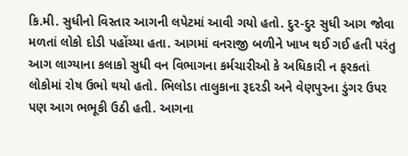કિ.મી. સુધીનો વિસ્તાર આગની લપેટમાં આવી ગયો હતો. દુર-દુર સુધી આગ જોવા મળતાં લોકો દોડી પહોંચ્યા હતા. આગમાં વનરાજી બળીને ખાખ થઈ ગઈ હતી પરંતુ આગ લાગ્યાના કલાકો સુધી વન વિભાગના કર્મચારીઓ કે અધિકારી ન ફરકતાં લોકોમાં રોષ ઉભો થયો હતો. ભિલોડા તાલુકાના રૂદરડી અને વેણપુરના ડુંગર ઉપર પણ આગ ભભૂકી ઉઠી હતી. આગના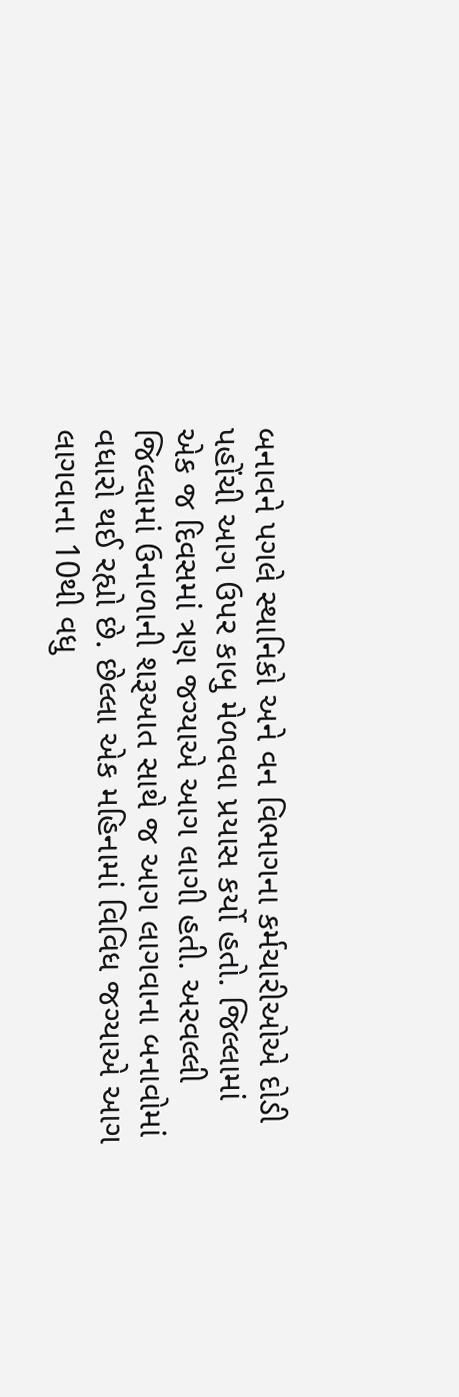બનાવને પગલે સ્થાનિકો અને વન વિભાગના કર્મચારીઓએ દોડી પહોંચી આગ ઉપર કાબુ મેળવવા પ્રયાસ કર્યો હતો. જિલ્લામાં એક જ દિવસમાં ત્રણ જગ્યાએ આગ લાગી હતી. અરવલ્લી જિલ્લામાં ઉનાળાની શરૂઆત સાથે જ આગ લાગવાના બનાવોમાં વધારો થઈ રહ્યો છે. છેલ્લા એક મહિનામાં વિવિધ જગ્યાએ આગ લાગવાના 10થી વધુ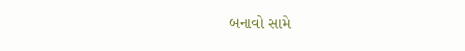બનાવો સામે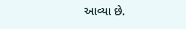આવ્યા છે.